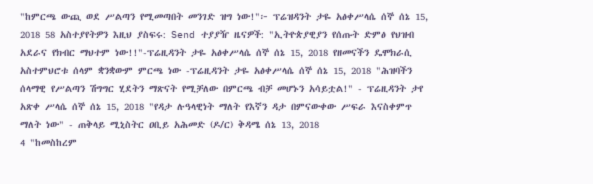"ከምርጫ ውጪ ወደ ሥልጣን የሚመጣበት መንገድ ዝግ ነው!"፦ ፕሬዝዳንት ታዬ አፅቀሥላሴ ሰኞ ሰኔ 15, 2018 58 አስተያየትዎን እዚህ ያስፍሩ: Send ተያያዥ ዜናዎች: "ኢትዮጵያዊያን የሰጡት ድምፅ የህዝብ አደራና የክብር ማህተም ነው!!"-ፕሬዚዳንት ታዬ አፅቀሥላሴ ሰኞ ሰኔ 15, 2018 የዘመናችን ዴሞክራሲ አስተምህሮቱ ሰላም ቋንቋውም ምርጫ ነው -ፕሬዚዳንት ታዬ አፅቀሥላሴ ሰኞ ሰኔ 15, 2018 "ሕዝባችን ሰላማዊ የሥልጣን ሽግግር ሂደትን ማጽናት የሚቻለው በምርጫ ብቻ መሆኑን አሳይቷል!" - ፕሬዚዳንት ታየ አጽቀ ሥላሴ ሰኞ ሰኔ 15, 2018 "የዳታ ሉዓላዊነት ማለት የእኛን ዳታ በምናውቀው ሥፍራ እናስቀምጥ ማለት ነው" - ጠቅላይ ሚኒስትር ዐቢይ አሕመድ (ዶ/ር) ቅዳሜ ሰኔ 13, 2018
4 "ከመስከረም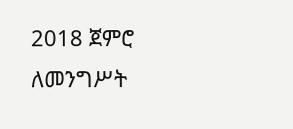2018 ጀምሮ ለመንግሥት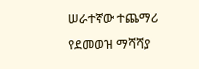ሠራተኛው ተጨማሪ የደመወዝ ማሻሻያ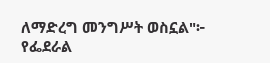ለማድረግ መንግሥት ወስኗል"፦ የፌደራል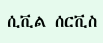ሲቪል ሰርቪስ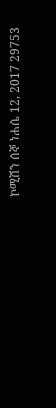ኮሚሽን ሰኞ ነሐሴ 12, 2017 29753